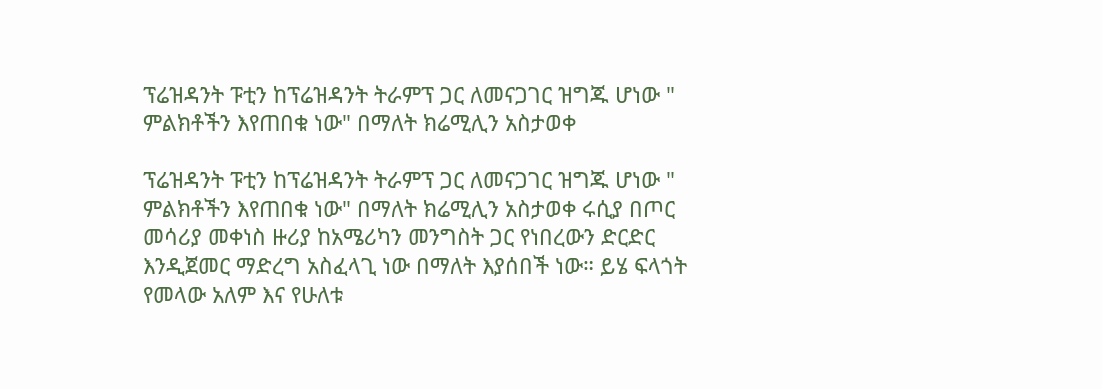ፕሬዝዳንት ፑቲን ከፕሬዝዳንት ትራምፕ ጋር ለመናጋገር ዝግጁ ሆነው " ምልክቶችን እየጠበቁ ነው" በማለት ክሬሚሊን አስታወቀ

ፕሬዝዳንት ፑቲን ከፕሬዝዳንት ትራምፕ ጋር ለመናጋገር ዝግጁ ሆነው " ምልክቶችን እየጠበቁ ነው" በማለት ክሬሚሊን አስታወቀ ሩሲያ በጦር መሳሪያ መቀነስ ዙሪያ ከአሜሪካን መንግስት ጋር የነበረውን ድርድር እንዲጀመር ማድረግ አስፈላጊ ነው በማለት እያሰበች ነው። ይሄ ፍላጎት የመላው አለም እና የሁለቱ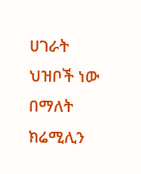ሀገራት ህዝቦች ነው በማለት ክሬሚሊን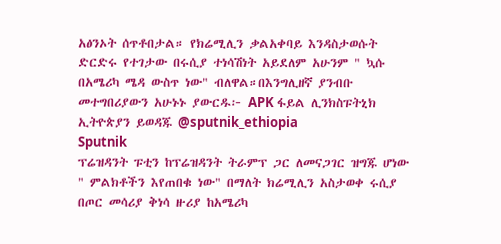አፅንኦት ሰጥቶበታል። የክሬሚሊን ቃልአቀባይ እንዳስታወሱት ድርድሩ የተገታው በሩሲያ ተነሳሽነት አይደለም አሁንም " ኳሱ በአሜሪካ ሜዳ ውስጥ ነው" ብለዋል።በእንግሊዘኛ ያንብቡ መተግበሪያውን አሁኑኑ ያውርዱ፦ APK ፋይል ሊንክስፑትኒክ ኢትዮጵያን ይወዳጁ @sputnik_ethiopia
Sputnik
ፕሬዝዳንት ፑቲን ከፕሬዝዳንት ትራምፕ ጋር ለመናጋገር ዝግጁ ሆነው " ምልክቶችን እየጠበቁ ነው" በማለት ክሬሚሊን አስታወቀ ሩሲያ በጦር መሳሪያ ቅነሳ ዙሪያ ከአሜሪካ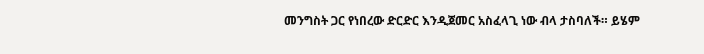መንግስት ጋር የነበረው ድርድር እንዲጀመር አስፈላጊ ነው ብላ ታስባለች። ይሄም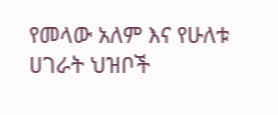የመላው አለም እና የሁለቱ ሀገራት ህዝቦች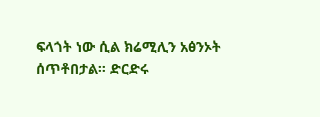ፍላጎት ነው ሲል ክሬሚሊን አፅንኦት ሰጥቶበታል። ድርድሩ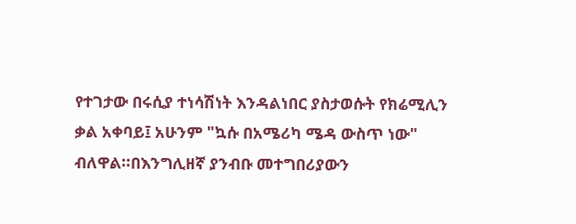የተገታው በሩሲያ ተነሳሽነት እንዳልነበር ያስታወሱት የክሬሚሊን ቃል አቀባይ፤ አሁንም "ኳሱ በአሜሪካ ሜዳ ውስጥ ነው" ብለዋል።በእንግሊዘኛ ያንብቡ መተግበሪያውን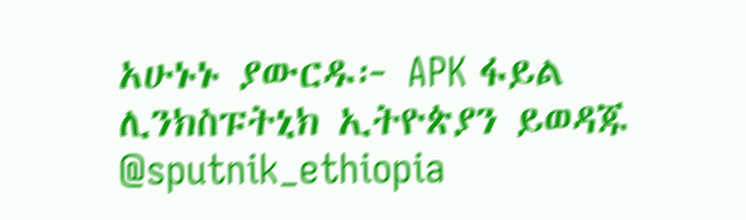አሁኑኑ ያውርዱ፦ APK ፋይል ሊንክስፑትኒክ ኢትዮጵያን ይወዳጁ @sputnik_ethiopia